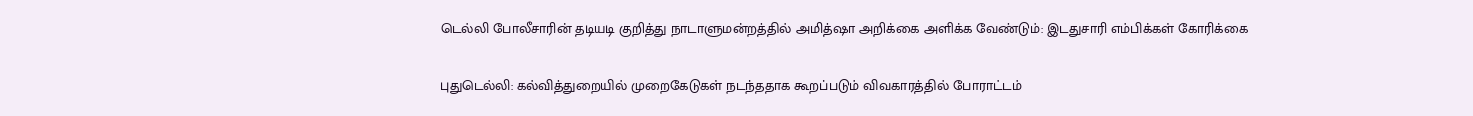டெல்லி போலீசாரின் தடியடி குறித்து நாடாளுமன்றத்தில் அமித்ஷா அறிக்கை அளிக்க வேண்டும்: இடதுசாரி எம்பிக்கள் கோரிக்கை

புதுடெல்லி: கல்வித்துறையில் முறைகேடுகள் நடந்ததாக கூறப்படும் விவகாரத்தில் போராட்டம்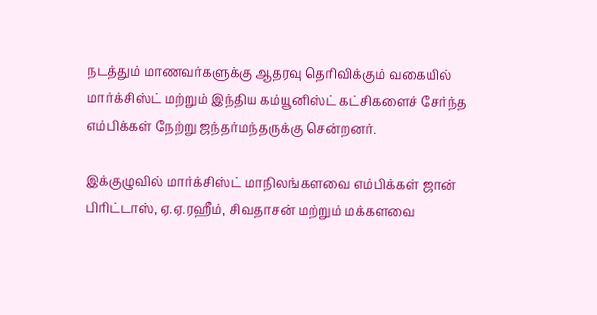நடத்தும் மாணவர்களுக்கு ஆதரவு தெரிவிக்கும் வகையில் மார்க்சிஸ்ட் மற்றும் இந்திய கம்யூனிஸ்ட் கட்சிகளைச் சேர்ந்த எம்பிக்கள் நேற்று ஜந்தர்மந்தருக்கு சென்றனர்.

இக்குழுவில் மார்க்சிஸ்ட் மாநிலங்களவை எம்பிக்கள் ஜான் பிரிட்டாஸ், ஏ.ஏ.ரஹீம், சிவதாசன் மற்றும் மக்களவை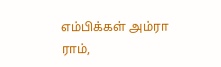எம்பிக்கள் அம்ரா ராம்,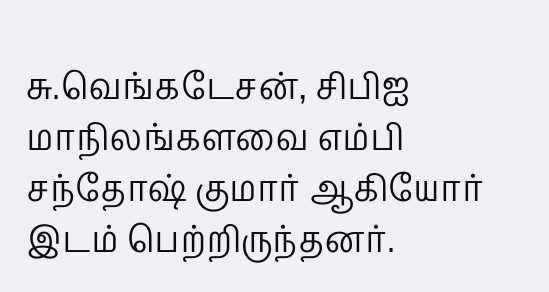சு.வெங்கடேசன், சிபிஐ மாநிலங்களவை எம்பி சந்தோஷ் குமார் ஆகியோர் இடம் பெற்றிருந்தனர்.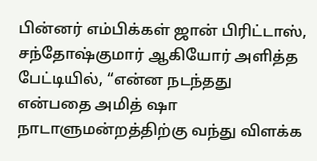பின்னர் எம்பிக்கள் ஜான் பிரிட்டாஸ், சந்தோஷ்குமார் ஆகியோர் அளித்த பேட்டியில், ‘‘என்ன நடந்தது என்பதை அமித் ஷா நாடாளுமன்றத்திற்கு வந்து விளக்க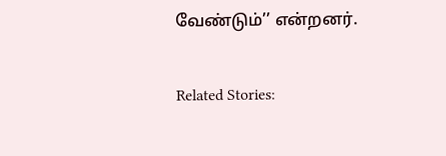வேண்டும்’’ என்றனர்.

Related Stories: